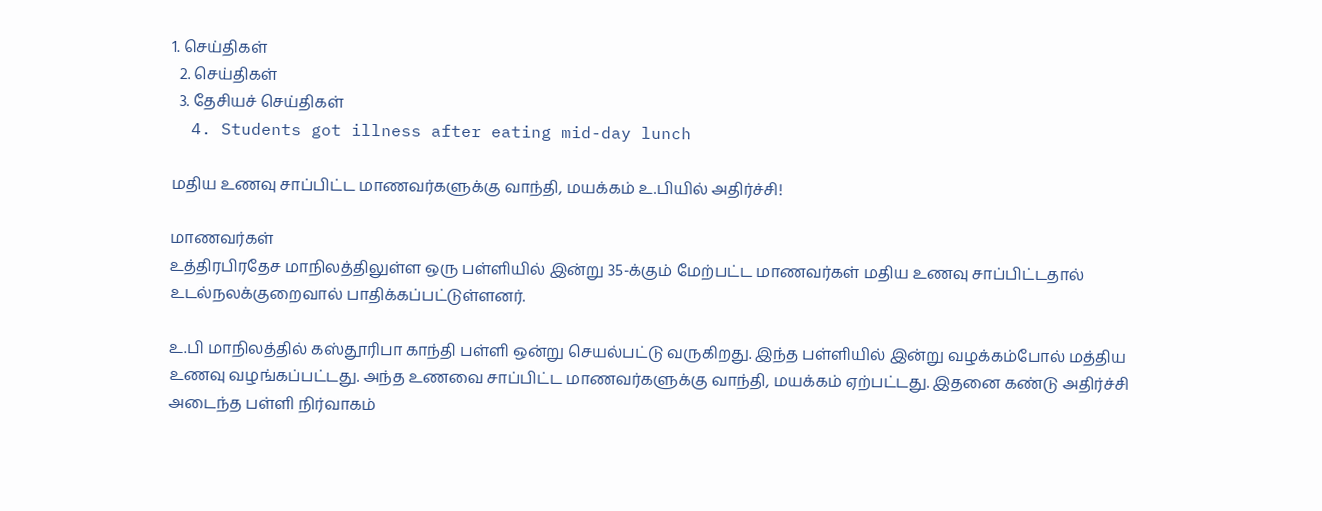1. செய்திகள்
  2. செய்திகள்
  3. தேசியச் செய்திகள்
  4. Students got illness after eating mid-day lunch

மதிய உணவு சாப்பிட்ட மாணவர்களுக்கு வாந்தி, மயக்கம் உ.பியில் அதிர்ச்சி!

மாணவர்கள்
உத்திரபிரதேச மாநிலத்திலுள்ள ஒரு பள்ளியில் இன்று 35-க்கும் மேற்பட்ட மாணவர்கள் மதிய உணவு சாப்பிட்டதால் உடல்நலக்குறைவால் பாதிக்கப்பட்டுள்ளனர்.

உ.பி மாநிலத்தில் கஸ்தூரிபா காந்தி பள்ளி ஒன்று செயல்பட்டு வருகிறது. இந்த பள்ளியில் இன்று வழக்கம்போல் மத்திய உணவு வழங்கப்பட்டது. அந்த உணவை சாப்பிட்ட மாணவர்களுக்கு வாந்தி, மயக்கம் ஏற்பட்டது. இதனை கண்டு அதிர்ச்சி அடைந்த பள்ளி நிர்வாகம்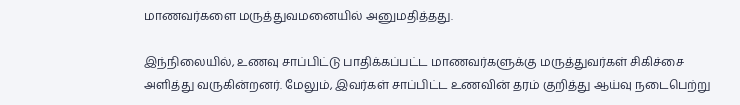மாணவர்களை மருத்துவமனையில் அனுமதித்தது.

இந்நிலையில், உணவு சாப்பிட்டு பாதிக்கப்பட்ட மாணவர்களுக்கு மருத்துவர்கள் சிகிச்சை அளித்து வருகின்றனர். மேலும், இவர்கள் சாப்பிட்ட உணவின் தரம் குறித்து ஆய்வு நடைபெற்று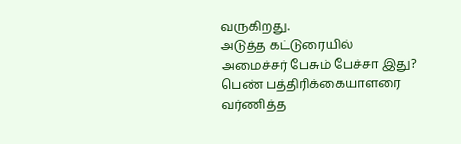வருகிறது.
அடுத்த கட்டுரையில்
அமைச்சர் பேசும் பேச்சா இது? பெண் பத்திரிக்கையாளரை வர்ணித்த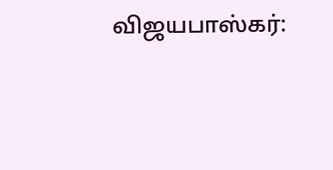விஜயபாஸ்கர்: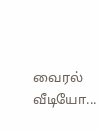வைரல் வீடியோ...